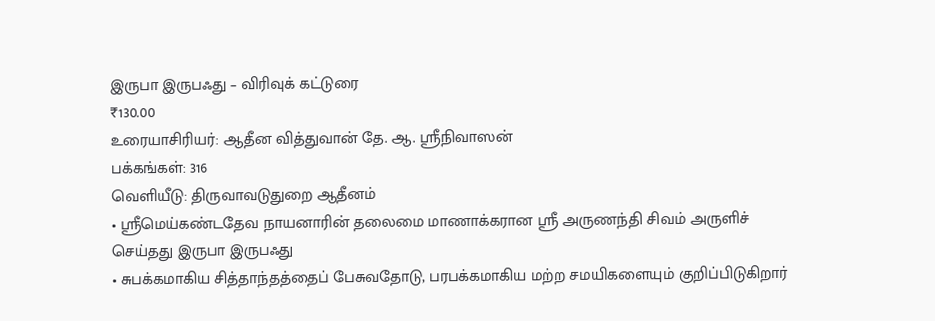இருபா இருபஃது – விரிவுக் கட்டுரை
₹130.00
உரையாசிரியர்: ஆதீன வித்துவான் தே. ஆ. ஸ்ரீநிவாஸன்
பக்கங்கள்: 316
வெளியீடு: திருவாவடுதுறை ஆதீனம்
• ஸ்ரீமெய்கண்டதேவ நாயனாரின் தலைமை மாணாக்கரான ஸ்ரீ அருணந்தி சிவம் அருளிச் செய்தது இருபா இருபஃது
• சுபக்கமாகிய சித்தாந்தத்தைப் பேசுவதோடு, பரபக்கமாகிய மற்ற சமயிகளையும் குறிப்பிடுகிறார்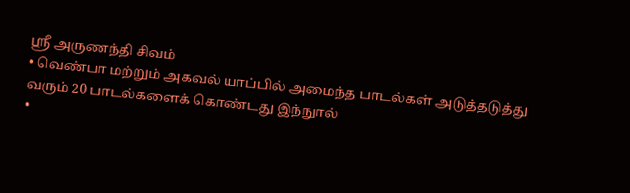ஸ்ரீ அருணந்தி சிவம்
• வெண்பா மற்றும் அகவல் யாப்பில் அமைந்த பாடல்கள் அடுத்தடுத்து வரும் 20 பாடல்களைக் கொண்டது இந்நுால்
•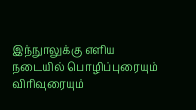இந்நுாலுக்கு எளிய நடையில் பொழிப்புரையும் விரிவுரையும்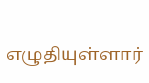எழுதியுள்ளார்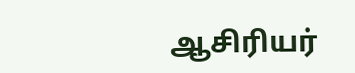ஆசிரியர்